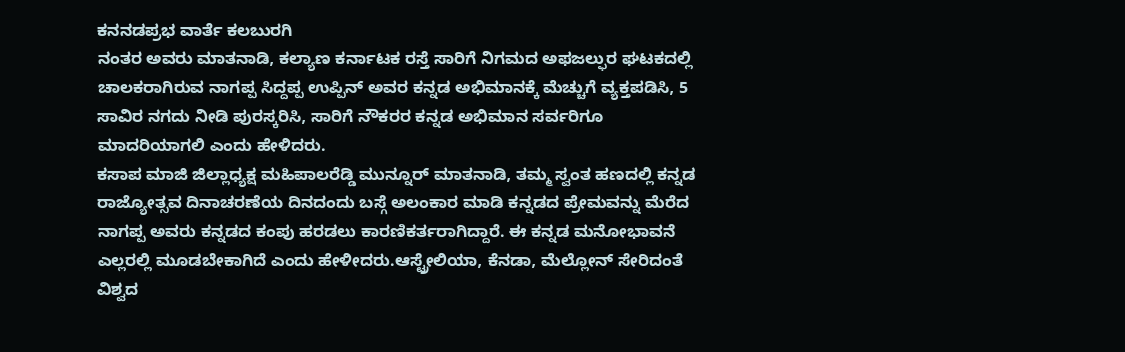ಕನನಡಪ್ರಭ ವಾರ್ತೆ ಕಲಬುರಗಿ
ನಂತರ ಅವರು ಮಾತನಾಡಿ, ಕಲ್ಯಾಣ ಕರ್ನಾಟಕ ರಸ್ತೆ ಸಾರಿಗೆ ನಿಗಮದ ಅಫಜಲ್ಫುರ ಘಟಕದಲ್ಲಿ ಚಾಲಕರಾಗಿರುವ ನಾಗಪ್ಪ ಸಿದ್ದಪ್ಪ ಉಪ್ಪಿನ್ ಅವರ ಕನ್ನಡ ಅಭಿಮಾನಕ್ಕೆ ಮೆಚ್ಚುಗೆ ವ್ಯಕ್ತಪಡಿಸಿ, 5 ಸಾವಿರ ನಗದು ನೀಡಿ ಪುರಸ್ಕರಿಸಿ, ಸಾರಿಗೆ ನೌಕರರ ಕನ್ನಡ ಅಭಿಮಾನ ಸರ್ವರಿಗೂ ಮಾದರಿಯಾಗಲಿ ಎಂದು ಹೇಳಿದರು.
ಕಸಾಪ ಮಾಜಿ ಜಿಲ್ಲಾಧ್ಯಕ್ಷ ಮಹಿಪಾಲರೆಡ್ಡಿ ಮುನ್ನೂರ್ ಮಾತನಾಡಿ, ತಮ್ಮ ಸ್ವಂತ ಹಣದಲ್ಲಿ ಕನ್ನಡ ರಾಜ್ಯೋತ್ಸವ ದಿನಾಚರಣೆಯ ದಿನದಂದು ಬಸ್ಗೆ ಅಲಂಕಾರ ಮಾಡಿ ಕನ್ನಡದ ಪ್ರೇಮವನ್ನು ಮೆರೆದ ನಾಗಪ್ಪ ಅವರು ಕನ್ನಡದ ಕಂಪು ಹರಡಲು ಕಾರಣಿಕರ್ತರಾಗಿದ್ದಾರೆ. ಈ ಕನ್ನಡ ಮನೋಭಾವನೆ ಎಲ್ಲರಲ್ಲಿ ಮೂಡಬೇಕಾಗಿದೆ ಎಂದು ಹೇಳೀದರು.ಆಸ್ಟ್ರೇಲಿಯಾ, ಕೆನಡಾ, ಮೆಲ್ಲೋನ್ ಸೇರಿದಂತೆ ವಿಶ್ವದ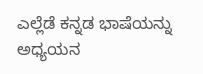ಎಲ್ಲೆಡೆ ಕನ್ನಡ ಭಾಷೆಯನ್ನು ಅಧ್ಯಯನ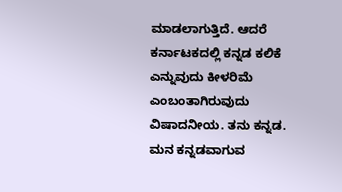ಮಾಡಲಾಗುತ್ತಿದೆ. ಆದರೆ ಕರ್ನಾಟಕದಲ್ಲಿ ಕನ್ನಡ ಕಲಿಕೆ ಎನ್ನುವುದು ಕೀಳರಿಮೆ ಎಂಬಂತಾಗಿರುವುದು ವಿಷಾದನೀಯ. ತನು ಕನ್ನಡ. ಮನ ಕನ್ನಡವಾಗುವ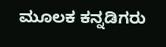ಮೂಲಕ ಕನ್ನಡಿಗರು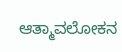ಆತ್ಮಾವಲೋಕನ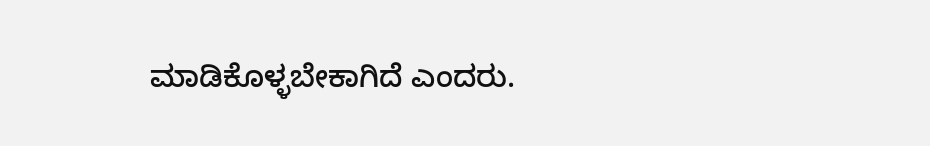ಮಾಡಿಕೊಳ್ಳಬೇಕಾಗಿದೆ ಎಂದರು.